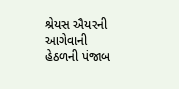શ્રેયસ ઐયરની આગેવાની હેઠળની પંજાબ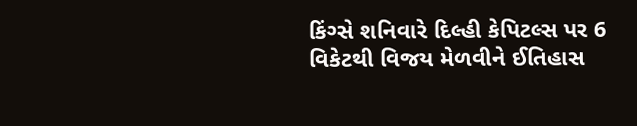કિંગ્સે શનિવારે દિલ્હી કેપિટલ્સ પર 6 વિકેટથી વિજય મેળવીને ઈતિહાસ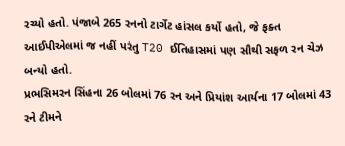રચ્યો હતો. પંજાબે 265 રનનો ટાર્ગેટ હાંસલ કર્યો હતો, જે ફક્ત આઈપીએલમાં જ નહીં પરંતુ T20 ઈતિહાસમાં પણ સૌથી સફળ રન ચેઝ બન્યો હતો.
પ્રભસિમરન સિંહના 26 બોલમાં 76 રન અને પ્રિયાંશ આર્યના 17 બોલમાં 43 રને ટીમને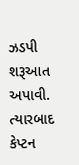ઝડપી શરૂઆત અપાવી. ત્યારબાદ કેપ્ટન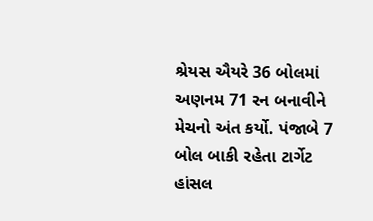શ્રેયસ ઐયરે 36 બોલમાં અણનમ 71 રન બનાવીને મેચનો અંત કર્યો. પંજાબે 7 બોલ બાકી રહેતા ટાર્ગેટ હાંસલ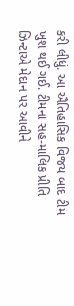કરી લીધું. આ ઐતિહાસિક વિજય બાદ ટીમ ખુશ થઈ ગઈ. ટીમના સહ-માલિક પ્રીતિ ઝિન્ટાએ મેદાન પર આવીને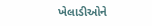ખેલાડીઓને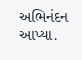અભિનંદન આપ્યા.